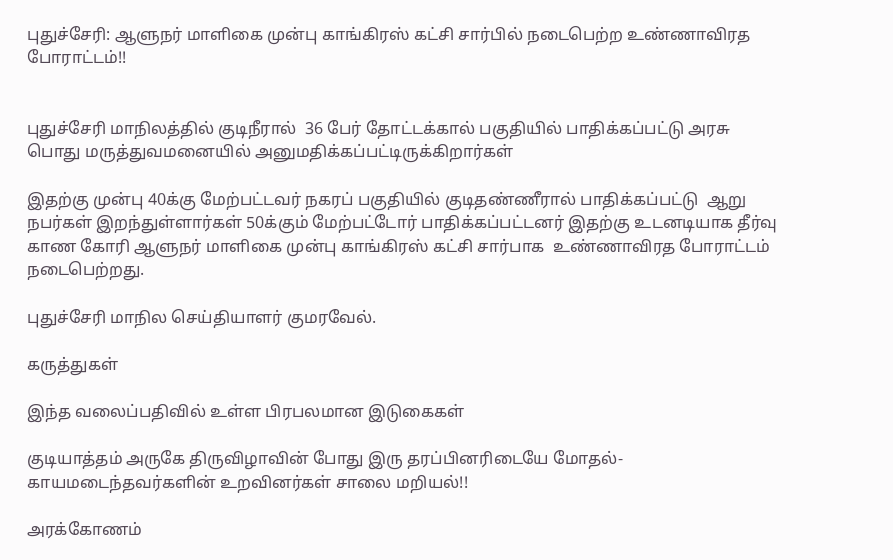புதுச்சேரி: ஆளுநர் மாளிகை முன்பு காங்கிரஸ் கட்சி சார்பில் நடைபெற்ற உண்ணாவிரத போராட்டம்!!


புதுச்சேரி மாநிலத்தில் குடிநீரால்  36 பேர் தோட்டக்கால் பகுதியில் பாதிக்கப்பட்டு அரசு பொது மருத்துவமனையில் அனுமதிக்கப்பட்டிருக்கிறார்கள்

இதற்கு முன்பு 40க்கு மேற்பட்டவர் நகரப் பகுதியில் குடிதண்ணீரால் பாதிக்கப்பட்டு  ஆறு நபர்கள் இறந்துள்ளார்கள் 50க்கும் மேற்பட்டோர் பாதிக்கப்பட்டனர் இதற்கு உடனடியாக தீர்வு காண கோரி ஆளுநர் மாளிகை முன்பு காங்கிரஸ் கட்சி சார்பாக  உண்ணாவிரத போராட்டம் நடைபெற்றது.

புதுச்சேரி மாநில செய்தியாளர் குமரவேல்.

கருத்துகள்

இந்த வலைப்பதிவில் உள்ள பிரபலமான இடுகைகள்

குடியாத்தம் அருகே திருவிழாவின் போது இரு தரப்பினரிடையே மோதல்- காயமடைந்தவர்களின் உறவினர்கள் சாலை மறியல்!!

அரக்கோணம்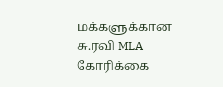மக்களுக்கான சு.ரவி MLA கோரிக்கை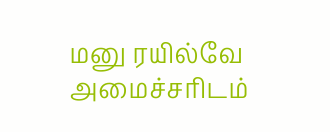மனு ரயில்வே அமைச்சரிடம்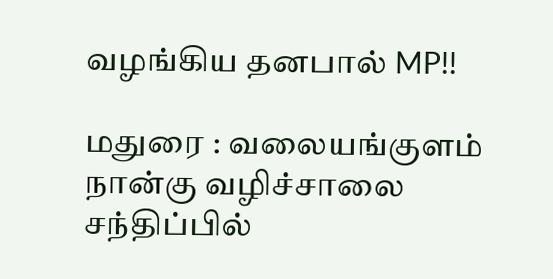வழங்கிய தனபால் MP!!

மதுரை : வலையங்குளம் நான்கு வழிச்சாலை சந்திப்பில்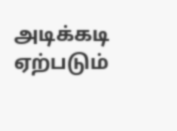அடிக்கடி ஏற்படும்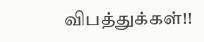விபத்துக்கள்!!